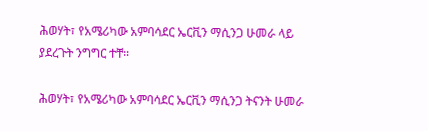ሕወሃት፣ የአሜሪካው አምባሳደር ኤርቪን ማሲንጋ ሁመራ ላይ ያደረጉት ንግግር ተቸ።

ሕወሃት፣ የአሜሪካው አምባሳደር ኤርቪን ማሲንጋ ትናንት ሁመራ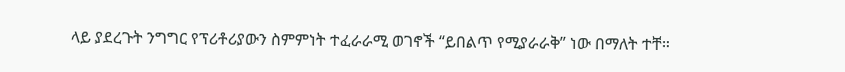ላይ ያደረጉት ንግግር የፕሪቶሪያውን ስምምነት ተፈራራሚ ወገኖች “ይበልጥ የሚያራራቅ” ነው በማለት ተቸ።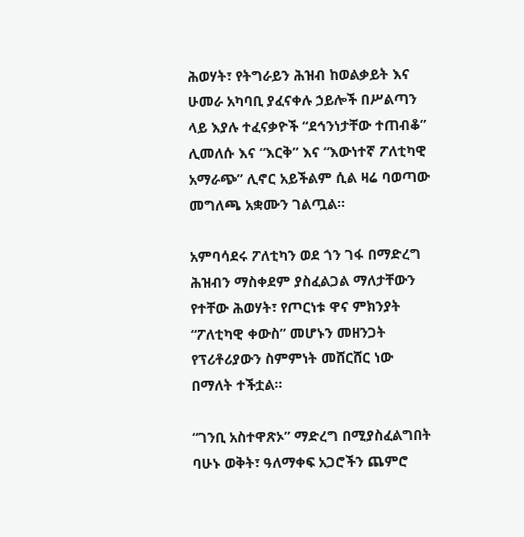ሕወሃት፣ የትግራይን ሕዝብ ከወልቃይት እና ሁመራ አካባቢ ያፈናቀሉ ኃይሎች በሥልጣን ላይ እያሉ ተፈናቃዮች “ደኅንነታቸው ተጠብቆ” ሊመለሱ እና “እርቅ” እና “እውነተኛ ፖለቲካዊ አማራጭ” ሊኖር አይችልም ሲል ዛሬ ባወጣው መግለጫ አቋሙን ገልጧል።

አምባሳደሩ ፖለቲካን ወደ ጎን ገፋ በማድረግ ሕዝብን ማስቀደም ያስፈልጋል ማለታቸውን የተቸው ሕወሃት፣ የጦርነቱ ዋና ምክንያት “ፖለቲካዊ ቀውስ” መሆኑን መዘንጋት የፕሪቶሪያውን ስምምነት መሸርሸር ነው በማለት ተችቷል።

“ገንቢ አስተዋጽኦ” ማድረግ በሚያስፈልግበት ባሁኑ ወቅት፣ ዓለማቀፍ አጋሮችን ጨምሮ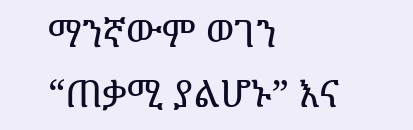ማንኛውም ወገን “ጠቃሚ ያልሆኑ” እና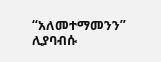“አለመተማመንን” ሊያባብሱ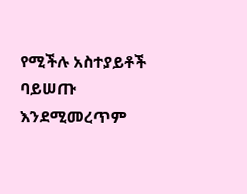የሚችሉ አስተያይቶች ባይሠጡ እንደሚመረጥም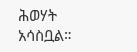ሕወሃት አሳስቧል።